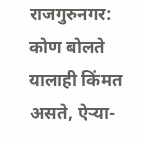राजगुरुनगर: कोण बोलते यालाही किंमत असते, ऐऱ्या-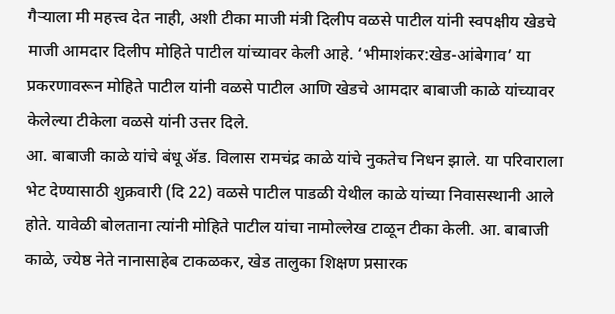गैऱ्याला मी महत्त्व देत नाही, अशी टीका माजी मंत्री दिलीप वळसे पाटील यांनी स्वपक्षीय खेडचे माजी आमदार दिलीप मोहिते पाटील यांच्यावर केली आहे. ‘भीमाशंकर:खेड-आंबेगाव’ या प्रकरणावरून मोहिते पाटील यांनी वळसे पाटील आणि खेडचे आमदार बाबाजी काळे यांच्यावर केलेल्या टीकेला वळसे यांनी उत्तर दिले.
आ. बाबाजी काळे यांचे बंधू ॲड. विलास रामचंद्र काळे यांचे नुकतेच निधन झाले. या परिवाराला भेट देण्यासाठी शुक्रवारी (दि 22) वळसे पाटील पाडळी येथील काळे यांच्या निवासस्थानी आले होते. यावेळी बोलताना त्यांनी मोहिते पाटील यांचा नामोल्लेख टाळून टीका केली. आ. बाबाजी काळे, ज्येष्ठ नेते नानासाहेब टाकळकर, खेड तालुका शिक्षण प्रसारक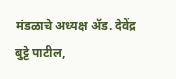मंडळाचे अध्यक्ष ॲड. देवेंद्र बुट्टे पाटील,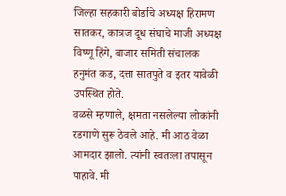जिल्हा सहकारी बोर्डाचे अध्यक्ष हिरामण सातकर, कात्रज दूध संघाचे माजी अध्यक्ष विष्णू हिंगे, बाजार समिती संचालक हनुमंत कड, दत्ता सातपुते व इतर यावेळी उपस्थित होते.
वळसे म्हणाले, क्षमता नसलेल्या लोकांनी रडगाणे सुरू ठेवले आहे. मी आठ वेळा आमदार झालो. त्यांनी स्वतःला तपासून पाहावे. मी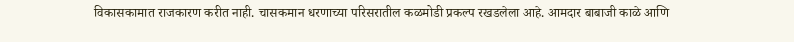विकासकामात राजकारण करीत नाही. चासकमान धरणाच्या परिसरातील कळमोडी प्रकल्प रखडलेला आहे. आमदार बाबाजी काळे आणि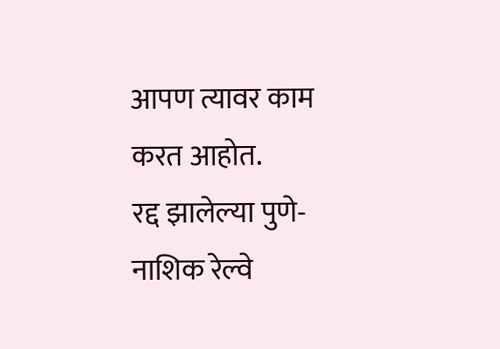आपण त्यावर काम करत आहोत.
रद्द झालेल्या पुणे-नाशिक रेल्वे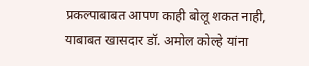प्रकल्पाबाबत आपण काही बोलू शकत नाही, याबाबत खासदार डॉ. अमोल कोल्हे यांना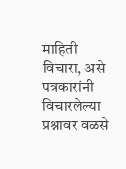माहिती विचारा, असे पत्रकारांनी विचारलेल्या प्रश्नावर वळसे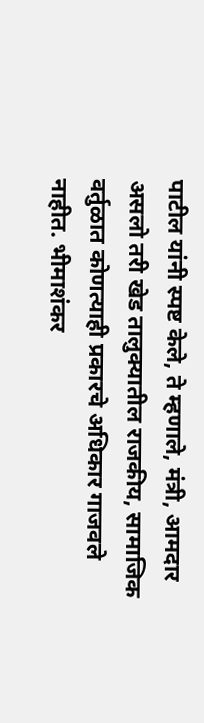पाटील यांनी स्पष्ट केले, ते म्हणाले, मंत्री, आमदार असलो तरी खेड तालुक्यातील राजकीय, सामाजिक वर्तुळात कोणत्याही प्रकारचे अधिकार गाजवले नाहीत. भीमाशंकर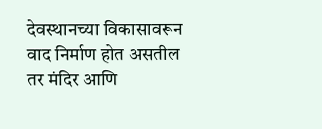देवस्थानच्या विकासावरून वाद निर्माण होत असतील तर मंदिर आणि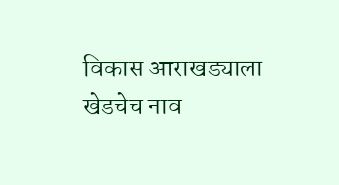विकास आराखड्याला खेडचेच नाव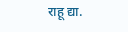राहू द्या.